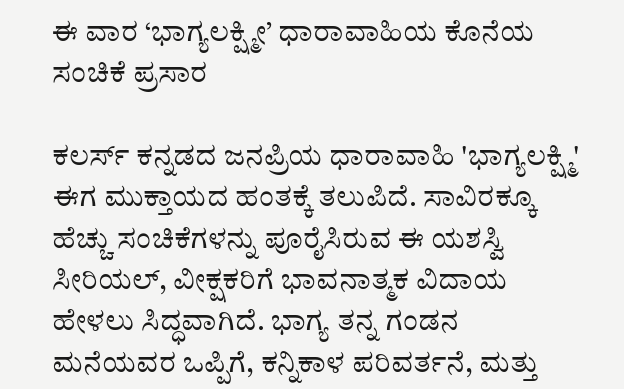ಈ ವಾರ ‘ಭಾಗ್ಯಲಕ್ಷ್ಮೀ’ ಧಾರಾವಾಹಿಯ ಕೊನೆಯ ಸಂಚಿಕೆ ಪ್ರಸಾರ

ಕಲರ್ಸ್ ಕನ್ನಡದ ಜನಪ್ರಿಯ ಧಾರಾವಾಹಿ 'ಭಾಗ್ಯಲಕ್ಷ್ಮಿ' ಈಗ ಮುಕ್ತಾಯದ ಹಂತಕ್ಕೆ ತಲುಪಿದೆ. ಸಾವಿರಕ್ಕೂ ಹೆಚ್ಚು ಸಂಚಿಕೆಗಳನ್ನು ಪೂರೈಸಿರುವ ಈ ಯಶಸ್ವಿ ಸೀರಿಯಲ್, ವೀಕ್ಷಕರಿಗೆ ಭಾವನಾತ್ಮಕ ವಿದಾಯ ಹೇಳಲು ಸಿದ್ಧವಾಗಿದೆ. ಭಾಗ್ಯ ತನ್ನ ಗಂಡನ ಮನೆಯವರ ಒಪ್ಪಿಗೆ, ಕನ್ನಿಕಾಳ ಪರಿವರ್ತನೆ, ಮತ್ತು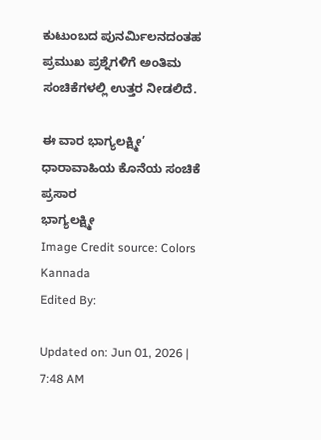ಕುಟುಂಬದ ಪುನರ್ಮಿಲನದಂತಹ ಪ್ರಮುಖ ಪ್ರಶ್ನೆಗಳಿಗೆ ಅಂತಿಮ ಸಂಚಿಕೆಗಳಲ್ಲಿ ಉತ್ತರ ನೀಡಲಿದೆ.

ಈ ವಾರ ಭಾಗ್ಯಲಕ್ಷ್ಮೀ’ ಧಾರಾವಾಹಿಯ ಕೊನೆಯ ಸಂಚಿಕೆ ಪ್ರಸಾರ
ಭಾಗ್ಯಲಕ್ಷ್ಮೀ
Image Credit source: Colors Kannada
Edited By:

Updated on: Jun 01, 2026 | 7:48 AM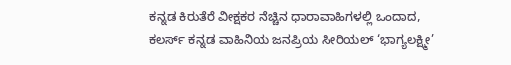ಕನ್ನಡ ಕಿರುತೆರೆ ವೀಕ್ಷಕರ ನೆಚ್ಚಿನ ಧಾರಾವಾಹಿಗಳಲ್ಲಿ ಒಂದಾದ, ಕಲರ್ಸ್ ಕನ್ನಡ ವಾಹಿನಿಯ ಜನಪ್ರಿಯ ಸೀರಿಯಲ್ ‘ಭಾಗ್ಯಲಕ್ಷ್ಮೀ’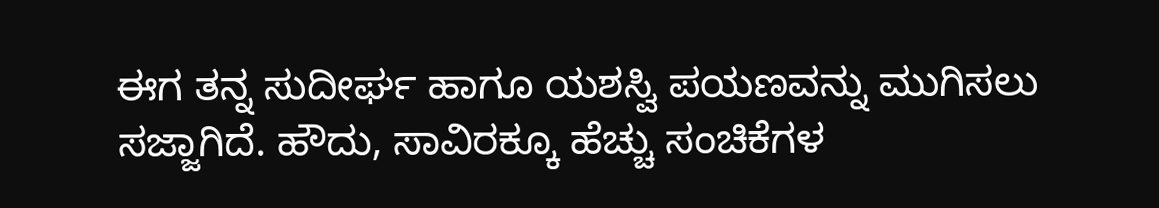ಈಗ ತನ್ನ ಸುದೀರ್ಘ ಹಾಗೂ ಯಶಸ್ವಿ ಪಯಣವನ್ನು ಮುಗಿಸಲು ಸಜ್ಜಾಗಿದೆ. ಹೌದು, ಸಾವಿರಕ್ಕೂ ಹೆಚ್ಚು ಸಂಚಿಕೆಗಳ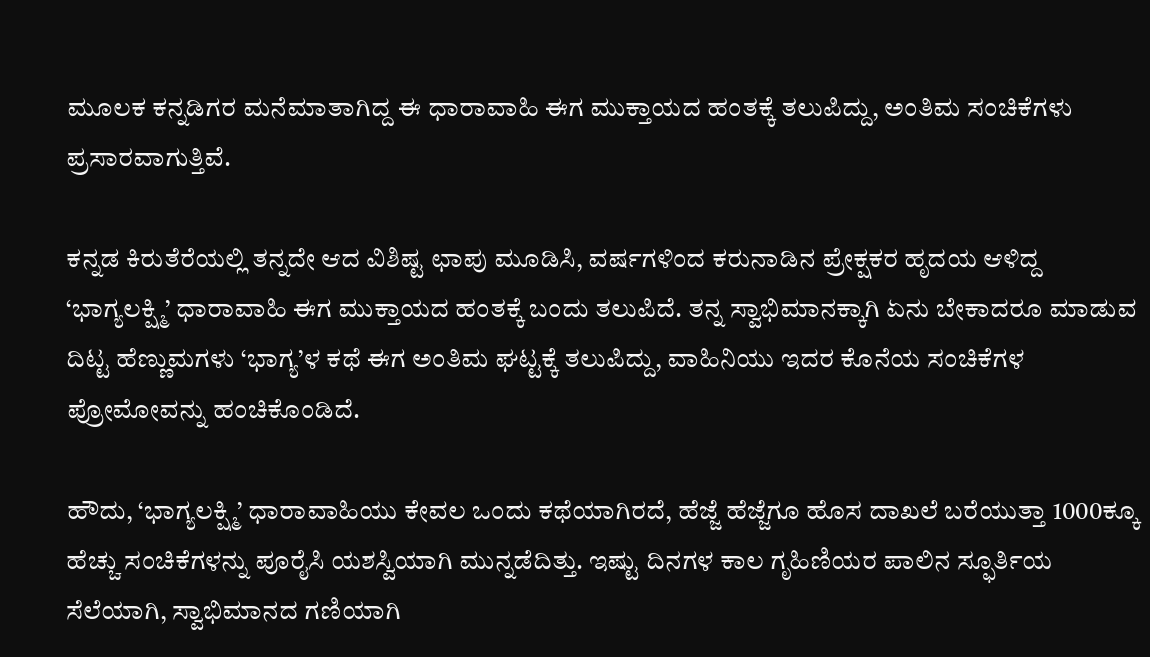ಮೂಲಕ ಕನ್ನಡಿಗರ ಮನೆಮಾತಾಗಿದ್ದ ಈ ಧಾರಾವಾಹಿ ಈಗ ಮುಕ್ತಾಯದ ಹಂತಕ್ಕೆ ತಲುಪಿದ್ದು, ಅಂತಿಮ ಸಂಚಿಕೆಗಳು ಪ್ರಸಾರವಾಗುತ್ತಿವೆ.

ಕನ್ನಡ ಕಿರುತೆರೆಯಲ್ಲಿ ತನ್ನದೇ ಆದ ವಿಶಿಷ್ಟ ಛಾಪು ಮೂಡಿಸಿ, ವರ್ಷಗಳಿಂದ ಕರುನಾಡಿನ ಪ್ರೇಕ್ಷಕರ ಹೃದಯ ಆಳಿದ್ದ ‘ಭಾಗ್ಯಲಕ್ಷ್ಮಿ’ ಧಾರಾವಾಹಿ ಈಗ ಮುಕ್ತಾಯದ ಹಂತಕ್ಕೆ ಬಂದು ತಲುಪಿದೆ. ತನ್ನ ಸ್ವಾಭಿಮಾನಕ್ಕಾಗಿ ಏನು ಬೇಕಾದರೂ ಮಾಡುವ ದಿಟ್ಟ ಹೆಣ್ಣುಮಗಳು ‘ಭಾಗ್ಯ’ಳ ಕಥೆ ಈಗ ಅಂತಿಮ ಘಟ್ಟಕ್ಕೆ ತಲುಪಿದ್ದು, ವಾಹಿನಿಯು ಇದರ ಕೊನೆಯ ಸಂಚಿಕೆಗಳ ಪ್ರೋಮೋವನ್ನು ಹಂಚಿಕೊಂಡಿದೆ.

ಹೌದು, ‘ಭಾಗ್ಯಲಕ್ಷ್ಮಿ’ ಧಾರಾವಾಹಿಯು ಕೇವಲ ಒಂದು ಕಥೆಯಾಗಿರದೆ, ಹೆಜ್ಜೆ ಹೆಜ್ಜೆಗೂ ಹೊಸ ದಾಖಲೆ ಬರೆಯುತ್ತಾ 1000ಕ್ಕೂ ಹೆಚ್ಚು ಸಂಚಿಕೆಗಳನ್ನು ಪೂರೈಸಿ ಯಶಸ್ವಿಯಾಗಿ ಮುನ್ನಡೆದಿತ್ತು. ಇಷ್ಟು ದಿನಗಳ ಕಾಲ ಗೃಹಿಣಿಯರ ಪಾಲಿನ ಸ್ಫೂರ್ತಿಯ ಸೆಲೆಯಾಗಿ, ಸ್ವಾಭಿಮಾನದ ಗಣಿಯಾಗಿ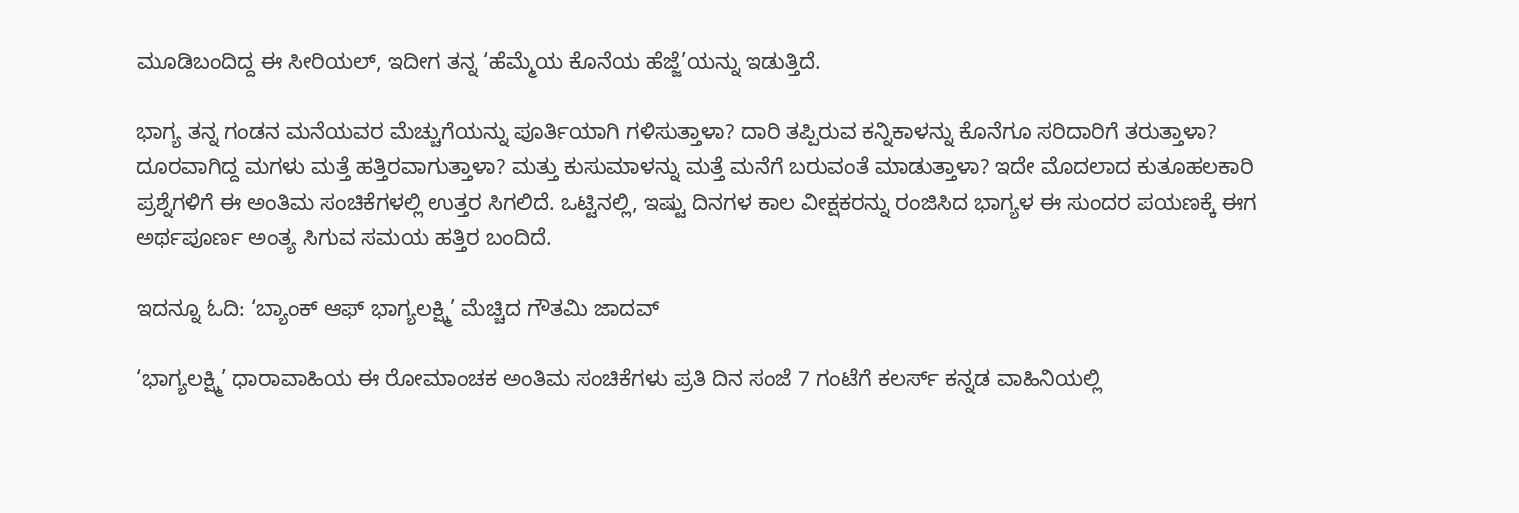ಮೂಡಿಬಂದಿದ್ದ ಈ ಸೀರಿಯಲ್, ಇದೀಗ ತನ್ನ ‘ಹೆಮ್ಮೆಯ ಕೊನೆಯ ಹೆಜ್ಜೆ’ಯನ್ನು ಇಡುತ್ತಿದೆ.

ಭಾಗ್ಯ ತನ್ನ ಗಂಡನ ಮನೆಯವರ ಮೆಚ್ಚುಗೆಯನ್ನು ಪೂರ್ತಿಯಾಗಿ ಗಳಿಸುತ್ತಾಳಾ? ದಾರಿ ತಪ್ಪಿರುವ ಕನ್ನಿಕಾಳನ್ನು ಕೊನೆಗೂ ಸರಿದಾರಿಗೆ ತರುತ್ತಾಳಾ? ದೂರವಾಗಿದ್ದ ಮಗಳು ಮತ್ತೆ ಹತ್ತಿರವಾಗುತ್ತಾಳಾ? ಮತ್ತು ಕುಸುಮಾಳನ್ನು ಮತ್ತೆ ಮನೆಗೆ ಬರುವಂತೆ ಮಾಡುತ್ತಾಳಾ? ಇದೇ ಮೊದಲಾದ ಕುತೂಹಲಕಾರಿ ಪ್ರಶ್ನೆಗಳಿಗೆ ಈ ಅಂತಿಮ ಸಂಚಿಕೆಗಳಲ್ಲಿ ಉತ್ತರ ಸಿಗಲಿದೆ. ಒಟ್ಟಿನಲ್ಲಿ, ಇಷ್ಟು ದಿನಗಳ ಕಾಲ ವೀಕ್ಷಕರನ್ನು ರಂಜಿಸಿದ ಭಾಗ್ಯಳ ಈ ಸುಂದರ ಪಯಣಕ್ಕೆ ಈಗ ಅರ್ಥಪೂರ್ಣ ಅಂತ್ಯ ಸಿಗುವ ಸಮಯ ಹತ್ತಿರ ಬಂದಿದೆ.

ಇದನ್ನೂ ಓದಿ: ‘ಬ್ಯಾಂಕ್ ಆಫ್ ಭಾಗ್ಯಲಕ್ಷ್ಮಿ’ ಮೆಚ್ಚಿದ ಗೌತಮಿ ಜಾದವ್

‘ಭಾಗ್ಯಲಕ್ಷ್ಮಿ’ ಧಾರಾವಾಹಿಯ ಈ ರೋಮಾಂಚಕ ಅಂತಿಮ ಸಂಚಿಕೆಗಳು ಪ್ರತಿ ದಿನ ಸಂಜೆ 7 ಗಂಟೆಗೆ ಕಲರ್ಸ್ ಕನ್ನಡ ವಾಹಿನಿಯಲ್ಲಿ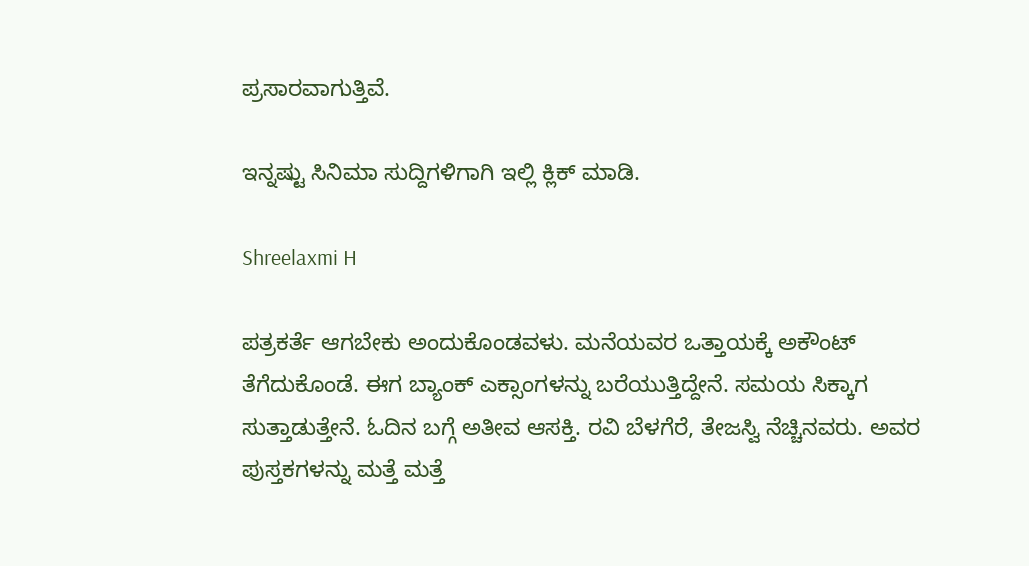ಪ್ರಸಾರವಾಗುತ್ತಿವೆ.

ಇನ್ನಷ್ಟು ಸಿನಿಮಾ ಸುದ್ದಿಗಳಿಗಾಗಿ ಇಲ್ಲಿ ಕ್ಲಿಕ್ ಮಾಡಿ.

Shreelaxmi H

ಪತ್ರಕರ್ತೆ ಆಗಬೇಕು ಅಂದುಕೊಂಡವಳು. ಮನೆಯವರ ಒತ್ತಾಯಕ್ಕೆ ಅಕೌಂಟ್ ತೆಗೆದುಕೊಂಡೆ. ಈಗ ಬ್ಯಾಂಕ್ ಎಕ್ಸಾಂಗಳನ್ನು ಬರೆಯುತ್ತಿದ್ದೇನೆ. ಸಮಯ ಸಿಕ್ಕಾಗ ಸುತ್ತಾಡುತ್ತೇನೆ. ಓದಿನ ಬಗ್ಗೆ ಅತೀವ ಆಸಕ್ತಿ. ರವಿ ಬೆಳಗೆರೆ, ತೇಜಸ್ವಿ ನೆಚ್ಚಿನವರು. ಅವರ ಪುಸ್ತಕಗಳನ್ನು ಮತ್ತೆ ಮತ್ತೆ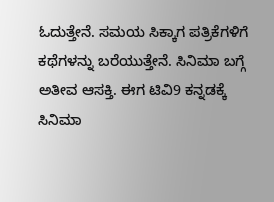ಓದುತ್ತೇನೆ. ಸಮಯ ಸಿಕ್ಕಾಗ ಪತ್ರಿಕೆಗಳಿಗೆ ಕಥೆಗಳನ್ನು ಬರೆಯುತ್ತೇನೆ. ಸಿನಿಮಾ ಬಗ್ಗೆ ಅತೀವ ಆಸಕ್ತಿ. ಈಗ ಟಿವಿ9 ಕನ್ನಡಕ್ಕೆ ಸಿನಿಮಾ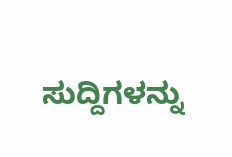ಸುದ್ದಿಗಳನ್ನು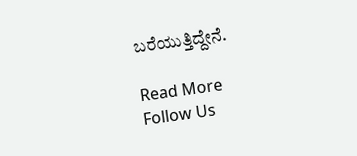ಬರೆಯುತ್ತಿದ್ದೇನೆ.

Read More
Follow Us